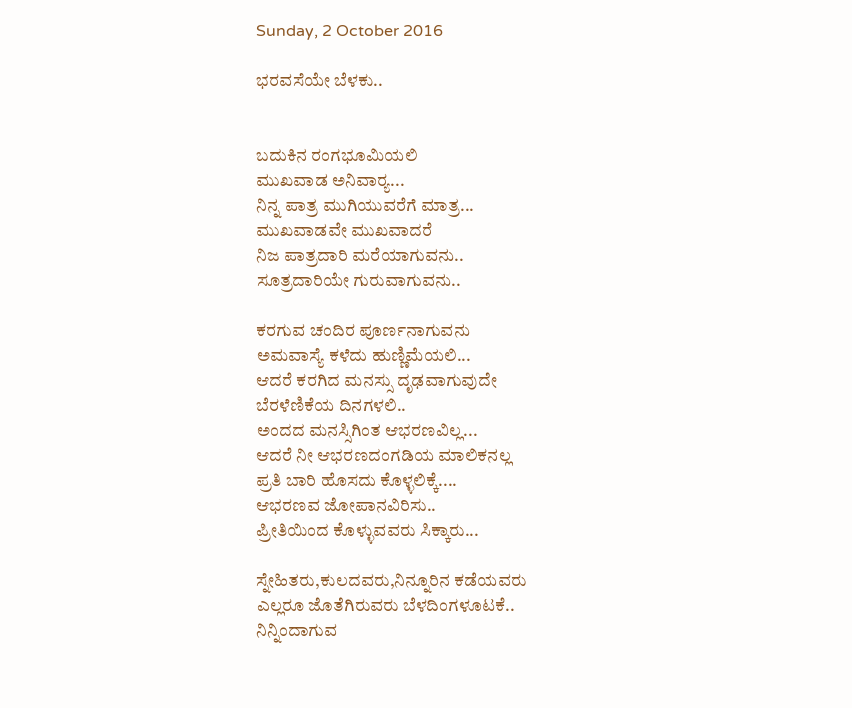Sunday, 2 October 2016

ಭರವಸೆಯೇ ಬೆಳಕು..


ಬದುಕಿನ ರಂಗಭೂಮಿಯಲಿ
ಮುಖವಾಡ ಅನಿವಾರ‍್ಯ...
ನಿನ್ನ ಪಾತ್ರ ಮುಗಿಯುವರೆಗೆ ಮಾತ್ರ...
ಮುಖವಾಡವೇ ಮುಖವಾದರೆ
ನಿಜ ಪಾತ್ರದಾರಿ ಮರೆಯಾಗುವನು..
ಸೂತ್ರದಾರಿಯೇ ಗುರುವಾಗುವನು..

ಕರಗುವ ಚಂದಿರ ಪೂರ್ಣನಾಗುವನು
ಅಮವಾಸ್ಯೆ ಕಳೆದು ಹುಣ್ಣಿಮೆಯಲಿ...
ಆದರೆ ಕರಗಿದ ಮನಸ್ಸು ದೃಢವಾಗುವುದೇ
ಬೆರಳೆಣಿಕೆಯ ದಿನಗಳಲಿ..
ಅಂದದ ಮನಸ್ಸಿಗಿಂತ ಆಭರಣವಿಲ್ಲ...
ಆದರೆ ನೀ ಆಭರಣದಂಗಡಿಯ ಮಾಲಿಕನಲ್ಲ
ಪ್ರತಿ ಬಾರಿ ಹೊಸದು ಕೊಳ್ಳಲಿಕ್ಕೆ....
ಆಭರಣವ ಜೋಪಾನವಿರಿಸು..
ಪ್ರೀತಿಯಿಂದ ಕೊಳ್ಳುವವರು ಸಿಕ್ಕಾರು...

ಸ್ನೇಹಿತರು,ಕುಲದವರು,ನಿನ್ನೂರಿನ ಕಡೆಯವರು
ಎಲ್ಲರೂ ಜೊತೆಗಿರುವರು ಬೆಳದಿಂಗಳೂಟಕೆ..
ನಿನ್ನಿಂದಾಗುವ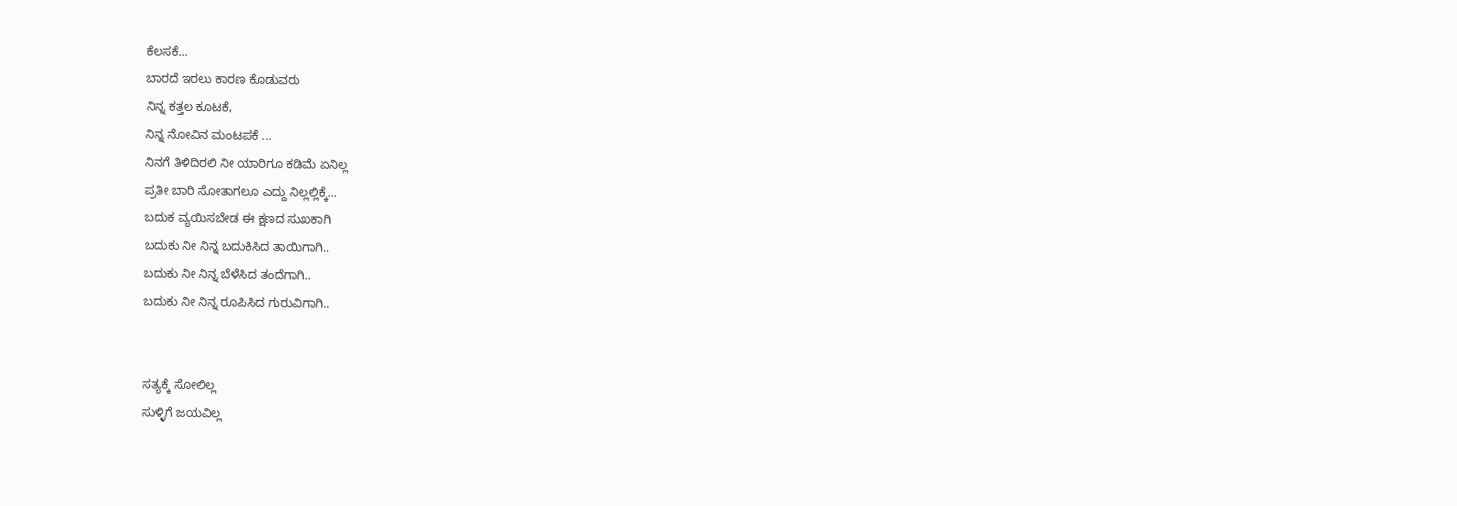ಕೆಲಸಕೆ...
ಬಾರದೆ ಇರಲು ಕಾರಣ ಕೊಡುವರು
ನಿನ್ನ ಕತ್ತಲ ಕೂಟಕೆ,
ನಿನ್ನ ನೋವಿನ ಮಂಟಪಕೆ ...
ನಿನಗೆ ತಿಳಿದಿರಲಿ ನೀ ಯಾರಿಗೂ ಕಡಿಮೆ ಏನಿಲ್ಲ
ಪ್ರತೀ ಬಾರಿ ಸೋತಾಗಲೂ ಎದ್ದು ನಿಲ್ಲಲ್ಲಿಕ್ಕೆ...
ಬದುಕ ವ್ಯಯಿಸಬೇಡ ಈ ಕ್ಷಣದ ಸುಖಕಾಗಿ
ಬದುಕು ನೀ ನಿನ್ನ ಬದುಕಿಸಿದ ತಾಯಿಗಾಗಿ..
ಬದುಕು ನೀ ನಿನ್ನ ಬೆಳೆಸಿದ ತಂದೆಗಾಗಿ..
ಬದುಕು ನೀ ನಿನ್ನ ರೂಪಿಸಿದ ಗುರುವಿಗಾಗಿ..


ಸತ್ಯಕ್ಕೆ ಸೋಲಿಲ್ಲ
ಸುಳ್ಳಿಗೆ ಜಯವಿಲ್ಲ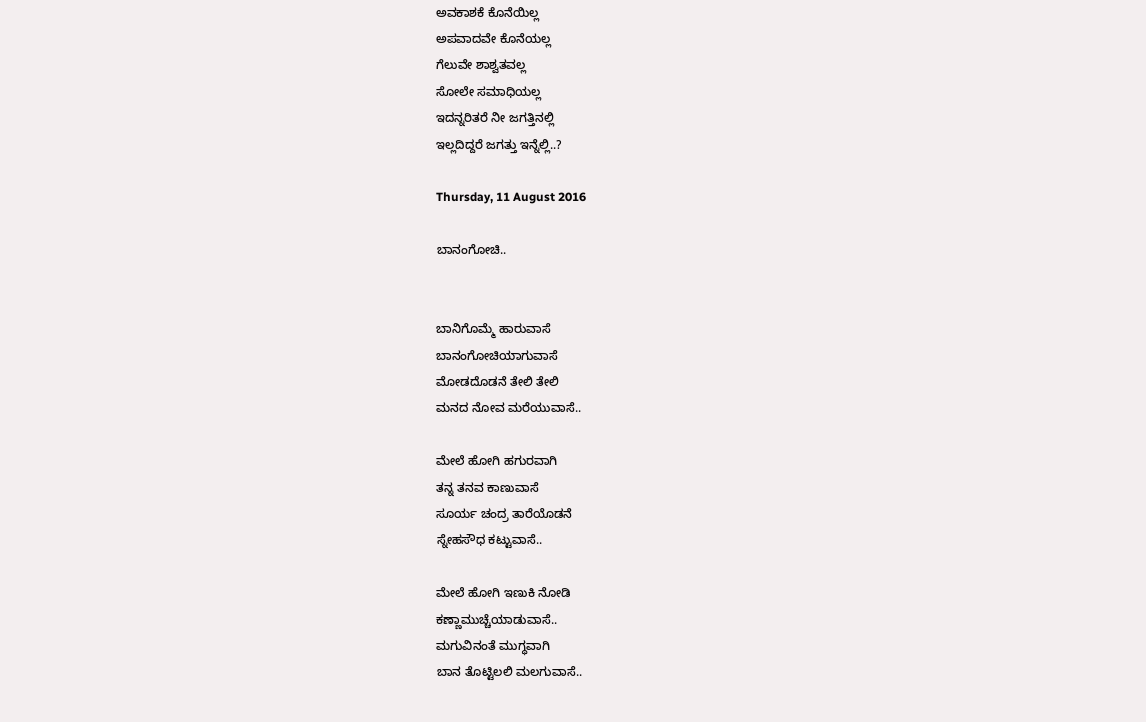ಅವಕಾಶಕೆ ಕೊನೆಯಿಲ್ಲ
ಅಪವಾದವೇ ಕೊನೆಯಲ್ಲ
ಗೆಲುವೇ ಶಾಶ್ವತವಲ್ಲ
ಸೋಲೇ ಸಮಾಧಿಯಲ್ಲ
ಇದನ್ನರಿತರೆ ನೀ ಜಗತ್ತಿನಲ್ಲಿ
ಇಲ್ಲದಿದ್ದರೆ ಜಗತ್ತು ಇನ್ನೆಲ್ಲಿ..?

Thursday, 11 August 2016

ಬಾನಂಗೋಚಿ..


ಬಾನಿಗೊಮ್ಮೆ ಹಾರುವಾಸೆ
ಬಾನಂಗೋಚಿಯಾಗುವಾಸೆ
ಮೋಡದೊಡನೆ ತೇಲಿ ತೇಲಿ
ಮನದ ನೋವ ಮರೆಯುವಾಸೆ..

ಮೇಲೆ ಹೋಗಿ ಹಗುರವಾಗಿ
ತನ್ನ ತನವ ಕಾಣುವಾಸೆ
ಸೂರ್ಯ ಚಂದ್ರ ತಾರೆಯೊಡನೆ
ಸ್ನೇಹಸೌಧ ಕಟ್ಟುವಾಸೆ..

ಮೇಲೆ ಹೋಗಿ ಇಣುಕಿ ನೋಡಿ
ಕಣ್ಣಾಮುಚ್ಚೆಯಾಡುವಾಸೆ..
ಮಗುವಿನಂತೆ ಮುಗ್ಧವಾಗಿ
ಬಾನ ತೊಟ್ಟಿಲಲಿ ಮಲಗುವಾಸೆ..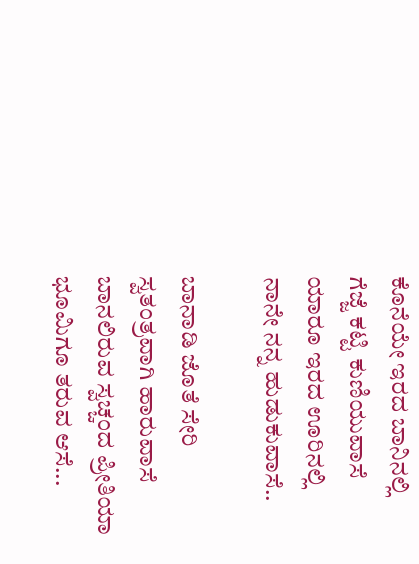ಕೊನೆಯೇ ಇರದ ಬಾನಿನಲ್ಲಿ
ಗೆಜ್ಜೆ ಕಟ್ಟಿ ಕುಣಿಯುವಾಸೆ
ಯಾರೂ ಇರದ ಊರಿನಲ್ಲಿ
ನಾನೇ ನನ್ನ ಹುಡುಕುವಾಸೆ..

ಬಾನಾಡಿ ಜೊತೆ ಸೇರಿ
ಸ್ವತಂತ್ರವಾಗಿ ಹಾರುವಾಸೆ
ಬಾನಲಿರುವ ಸ್ವಚ್ಚಂದ ಪ್ರೀತಿಯಾ
ಭೂಮಿಗೂ ತರುವ ಆಸೆ...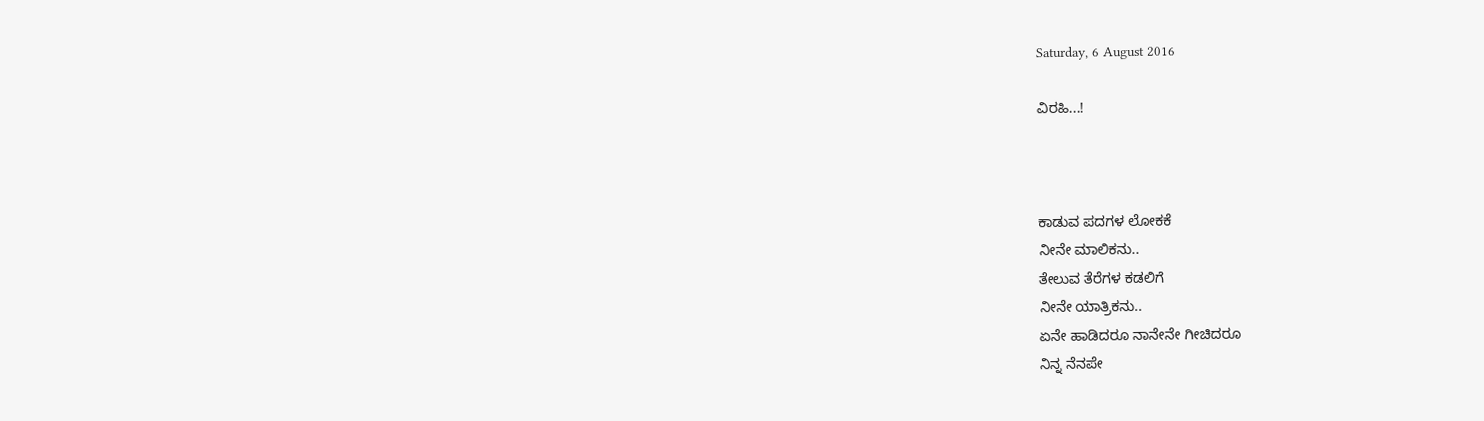Saturday, 6 August 2016

ವಿರಹಿ...!



ಕಾಡುವ ಪದಗಳ ಲೋಕಕೆ
ನೀನೇ ಮಾಲಿಕನು..
ತೇಲುವ ತೆರೆಗಳ ಕಡಲಿಗೆ
ನೀನೇ ಯಾತ್ರಿಕನು..
ಏನೇ ಹಾಡಿದರೂ ನಾನೇನೇ ಗೀಚಿದರೂ
ನಿನ್ನ ನೆನಪೇ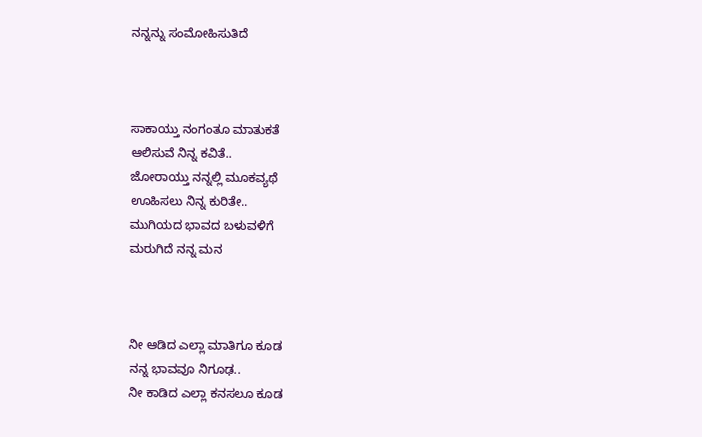ನನ್ನನ್ನು ಸಂಮೋಹಿಸುತಿದೆ



ಸಾಕಾಯ್ತು ನಂಗಂತೂ ಮಾತುಕತೆ
ಆಲಿಸುವೆ ನಿನ್ನ ಕವಿತೆ..
ಜೋರಾಯ್ತು ನನ್ನಲ್ಲಿ ಮೂಕವ್ಯಥೆ
ಊಹಿಸಲು ನಿನ್ನ ಕುರಿತೇ..
ಮುಗಿಯದ ಭಾವದ ಬಳುವಳಿಗೆ
ಮರುಗಿದೆ ನನ್ನ ಮನ



ನೀ ಆಡಿದ ಎಲ್ಲಾ ಮಾತಿಗೂ ಕೂಡ
ನನ್ನ ಭಾವವೂ ನಿಗೂಢ..
ನೀ ಕಾಡಿದ ಎಲ್ಲಾ ಕನಸಲೂ ಕೂಡ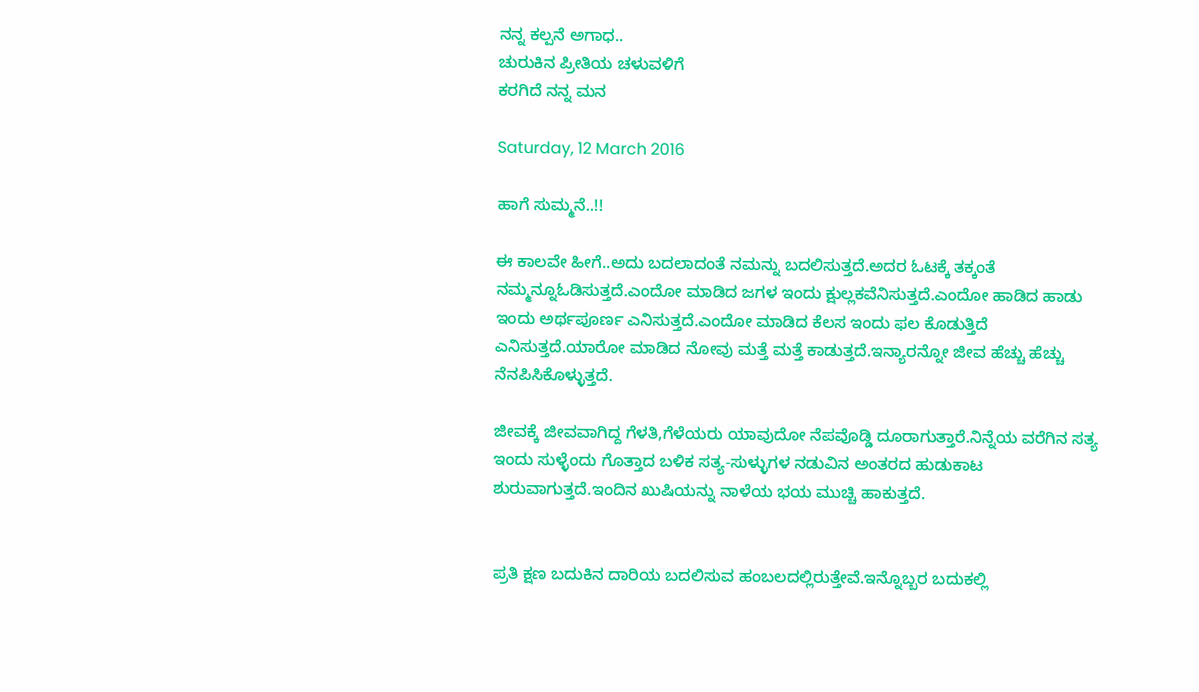ನನ್ನ ಕಲ್ಪನೆ ಅಗಾಧ..
ಚುರುಕಿನ ಪ್ರೀತಿಯ ಚಳುವಳಿಗೆ
ಕರಗಿದೆ ನನ್ನ ಮನ

Saturday, 12 March 2016

ಹಾಗೆ ಸುಮ್ಮನೆ..!!

ಈ ಕಾಲವೇ ಹೀಗೆ..ಅದು ಬದಲಾದಂತೆ ನಮನ್ನು ಬದಲಿಸುತ್ತದೆ.ಅದರ ಓಟಕ್ಕೆ ತಕ್ಕಂತೆ ನಮ್ಮನ್ನೂಓಡಿಸುತ್ತದೆ.ಎಂದೋ ಮಾಡಿದ ಜಗಳ ಇಂದು ಕ್ಷುಲ್ಲಕವೆನಿಸುತ್ತದೆ.ಎಂದೋ ಹಾಡಿದ ಹಾಡು ಇಂದು ಅರ್ಥಪೂರ್ಣ ಎನಿಸುತ್ತದೆ.ಎಂದೋ ಮಾಡಿದ ಕೆಲಸ ಇಂದು ಫಲ ಕೊಡುತ್ತಿದೆ ಎನಿಸುತ್ತದೆ.ಯಾರೋ ಮಾಡಿದ ನೋವು ಮತ್ತೆ ಮತ್ತೆ ಕಾಡುತ್ತದೆ.ಇನ್ಯಾರನ್ನೋ ಜೀವ ಹೆಚ್ಚು ಹೆಚ್ಚು ನೆನಪಿಸಿಕೊಳ್ಳುತ್ತದೆ.

ಜೀವಕ್ಕೆ ಜೀವವಾಗಿದ್ದ ಗೆಳತಿ,ಗೆಳೆಯರು ಯಾವುದೋ ನೆಪವೊಡ್ಡಿ ದೂರಾಗುತ್ತಾರೆ.ನಿನ್ನೆಯ ವರೆಗಿನ ಸತ್ಯ  ಇಂದು ಸುಳ್ಳೆಂದು ಗೊತ್ತಾದ ಬಳಿಕ ಸತ್ಯ-ಸುಳ್ಳುಗಳ ನಡುವಿನ ಅಂತರದ ಹುಡುಕಾಟ ಶುರುವಾಗುತ್ತದೆ.ಇಂದಿನ ಖುಷಿಯನ್ನು ನಾಳೆಯ ಭಯ ಮುಚ್ಚಿ ಹಾಕುತ್ತದೆ.


ಪ್ರತಿ ಕ್ಷಣ ಬದುಕಿನ ದಾರಿಯ ಬದಲಿಸುವ ಹಂಬಲದಲ್ಲಿರುತ್ತೇವೆ.ಇನ್ನೊಬ್ಬರ ಬದುಕಲ್ಲಿ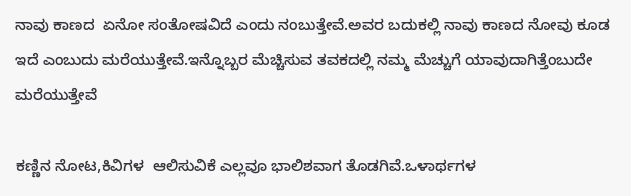ನಾವು ಕಾಣದ  ಏನೋ ಸಂತೋಷವಿದೆ ಎಂದು ನಂಬುತ್ತೇವೆ.ಅವರ ಬದುಕಲ್ಲಿ ನಾವು ಕಾಣದ ನೋವು ಕೂಡ ಇದೆ ಎಂಬುದು ಮರೆಯುತ್ತೇವೆ.ಇನ್ನೊಬ್ಬರ ಮೆಚ್ಚಿಸುವ ತವಕದಲ್ಲಿ ನಮ್ಮ ಮೆಚ್ಚುಗೆ ಯಾವುದಾಗಿತ್ತೆಂಬುದೇ ಮರೆಯುತ್ತೇವೆ

ಕಣ್ಣಿನ ನೋಟ,ಕಿವಿಗಳ  ಆಲಿಸುವಿಕೆ ಎಲ್ಲವೂ ಭಾಲಿಶವಾಗ ತೊಡಗಿವೆ.ಒಳಾರ್ಥಗಳ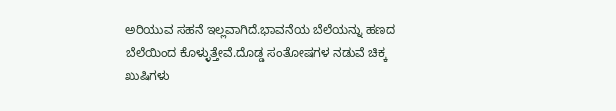ಅರಿಯುವ ಸಹನೆ ಇಲ್ಲವಾಗಿದೆ.ಭಾವನೆಯ ಬೆಲೆಯನ್ನು ಹಣದ ಬೆಲೆಯಿಂದ ಕೊಳ್ಳುತ್ತೇವೆ.ದೊಡ್ಡ ಸಂತೋಷಗಳ ನಡುವೆ ಚಿಕ್ಕ ಖುಷಿಗಳು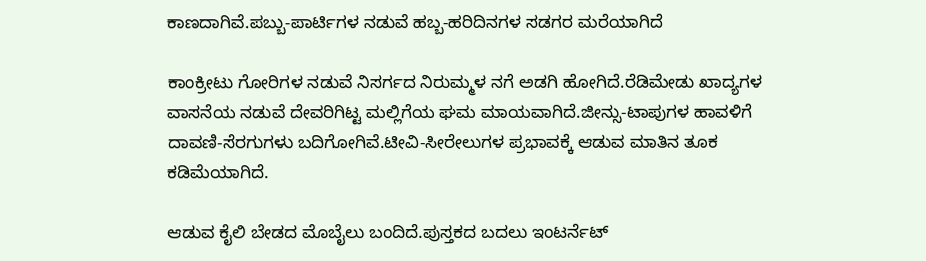ಕಾಣದಾಗಿವೆ.ಪಬ್ಬು-ಪಾರ್ಟಿಗಳ ನಡುವೆ ಹಬ್ಬ-ಹರಿದಿನಗಳ ಸಡಗರ ಮರೆಯಾಗಿದೆ

ಕಾಂಕ್ರೀಟು ಗೋರಿಗಳ ನಡುವೆ ನಿಸರ್ಗದ ನಿರುಮ್ಮಳ ನಗೆ ಅಡಗಿ ಹೋಗಿದೆ.ರೆಡಿಮೇಡು ಖಾದ್ಯಗಳ ವಾಸನೆಯ ನಡುವೆ ದೇವರಿಗಿಟ್ಟ ಮಲ್ಲಿಗೆಯ ಘಮ ಮಾಯವಾಗಿದೆ.ಜೀನ್ಸು-ಟಾಪುಗಳ ಹಾವಳಿಗೆ ದಾವಣಿ-ಸೆರಗುಗಳು ಬದಿಗೋಗಿವೆ.ಟೀವಿ-ಸೀರೇಲುಗಳ ಪ್ರಭಾವಕ್ಕೆ ಆಡುವ ಮಾತಿನ ತೂಕ ಕಡಿಮೆಯಾಗಿದೆ.

ಆಡುವ ಕೈಲಿ ಬೇಡದ ಮೊಬೈಲು ಬಂದಿದೆ.ಪುಸ್ತಕದ ಬದಲು ಇಂಟರ್ನೆಟ್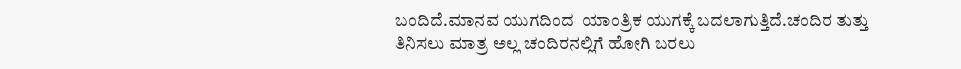ಬಂದಿದೆ.ಮಾನವ ಯುಗದಿಂದ  ಯಾಂತ್ರಿಕ ಯುಗಕ್ಕೆ ಬದಲಾಗುತ್ತಿದೆ.ಚಂದಿರ ತುತ್ತು ತಿನಿಸಲು ಮಾತ್ರ ಅಲ್ಲ ಚಂದಿರನಲ್ಲಿಗೆ ಹೋಗಿ ಬರಲು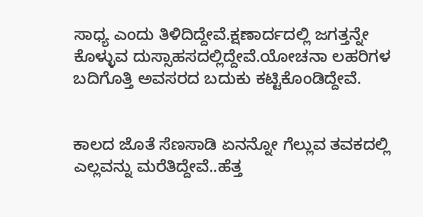ಸಾಧ್ಯ ಎಂದು ತಿಳಿದಿದ್ದೇವೆ.ಕ್ಷಣಾರ್ದದಲ್ಲಿ ಜಗತ್ತನ್ನೇ ಕೊಳ್ಳುವ ದುಸ್ಸಾಹಸದಲ್ಲಿದ್ದೇವೆ.ಯೋಚನಾ ಲಹರಿಗಳ ಬದಿಗೊತ್ತಿ ಅವಸರದ ಬದುಕು ಕಟ್ಟಿಕೊಂಡಿದ್ದೇವೆ.


ಕಾಲದ ಜೊತೆ ಸೆಣಸಾಡಿ ಏನನ್ನೋ ಗೆಲ್ಲುವ ತವಕದಲ್ಲಿ ಎಲ್ಲವನ್ನು ಮರೆತಿದ್ದೇವೆ..ಹೆತ್ತ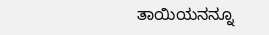ತಾಯಿಯನನ್ನೂ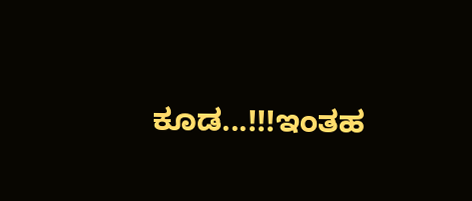ಕೂಡ...!!!ಇಂತಹ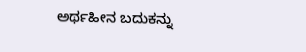ಅರ್ಥಹೀನ ಬದುಕನ್ನು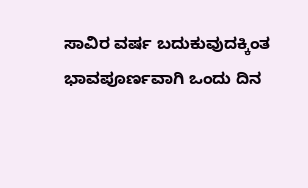ಸಾವಿರ ವರ್ಷ ಬದುಕುವುದಕ್ಕಿಂತ
ಭಾವಪೂರ್ಣವಾಗಿ ಒಂದು ದಿನ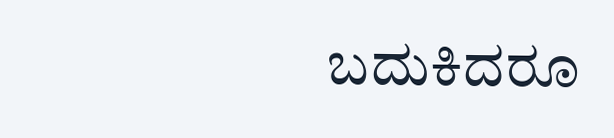ಬದುಕಿದರೂ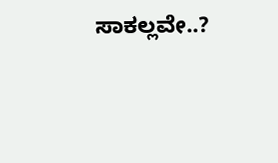ಸಾಕಲ್ಲವೇ..?